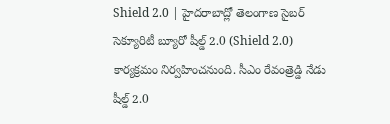Shield 2.0 | హైదరాబాద్లో తెలంగాణ సైబర్ సెక్యూరిటీ బ్యూరో షీల్డ్ 2.0 (Shield 2.0) కార్యక్రమం నిర్వహించనుంది. సీఎం రేవంత్రెడ్డి నేడు షీల్డ్ 2.0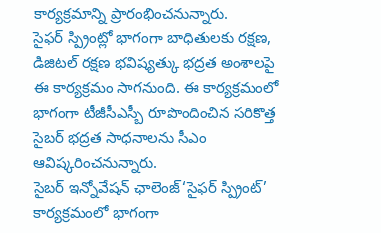కార్యక్రమాన్ని ప్రారంభించనున్నారు.
సైఫర్ స్ప్రింట్లో భాగంగా బాధితులకు రక్షణ, డిజిటల్ రక్షణ భవిష్యత్కు భద్రత అంశాలపై ఈ కార్యక్రమం సాగనుంది. ఈ కార్యక్రమంలో భాగంగా టీజీసీఎస్బీ రూపొందించిన సరికొత్త సైబర్ భద్రత సాధనాలను సీఎం ఆవిష్కరించనున్నారు.
సైబర్ ఇన్నోవేషన్ ఛాలెంజ్‘సైఫర్ స్ప్రింట్’ కార్యక్రమంలో భాగంగా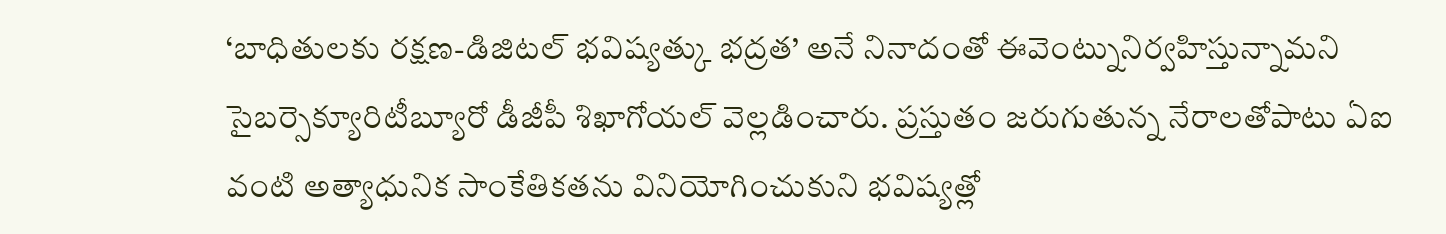‘బాధితులకు రక్షణ-డిజిటల్ భవిష్యత్కు భద్రత’ అనే నినాదంతో ఈవెంట్నునిర్వహిస్తున్నామని సైబర్సెక్యూరిటీబ్యూరో డీజీపీ శిఖాగోయల్ వెల్లడించారు. ప్రస్తుతం జరుగుతున్న నేరాలతోపాటు ఏఐ వంటి అత్యాధునిక సాంకేతికతను వినియోగించుకుని భవిష్యత్లో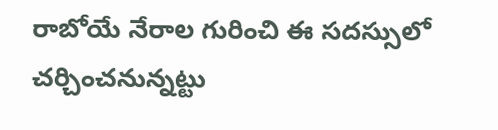రాబోయే నేరాల గురించి ఈ సదస్సులో చర్చించనున్నట్టు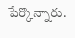పేర్కొన్నారు.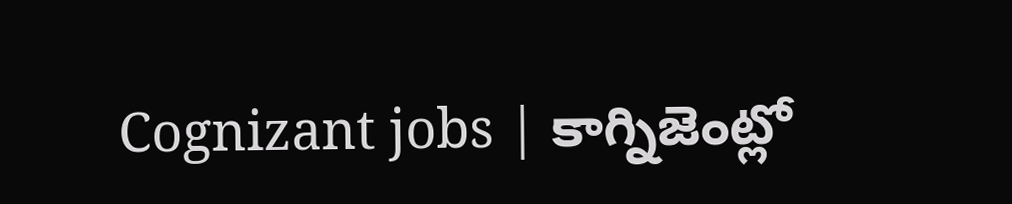Cognizant jobs | కాగ్నిజెంట్లో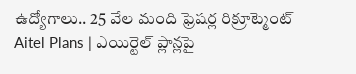ఉద్యోగాలు.. 25 వేల మంది ఫ్రెషర్ల రిక్రూట్మెంట్
Aitel Plans | ఎయిర్టెల్ ప్లాన్లపై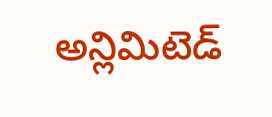అన్లిమిటెడ్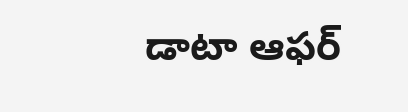డాటా ఆఫర్